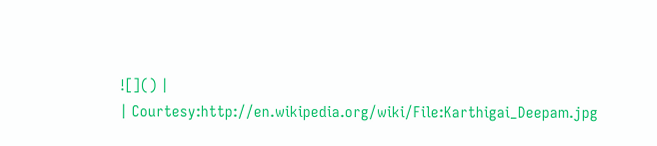![]() |
| Courtesy:http://en.wikipedia.org/wiki/File:Karthigai_Deepam.jpg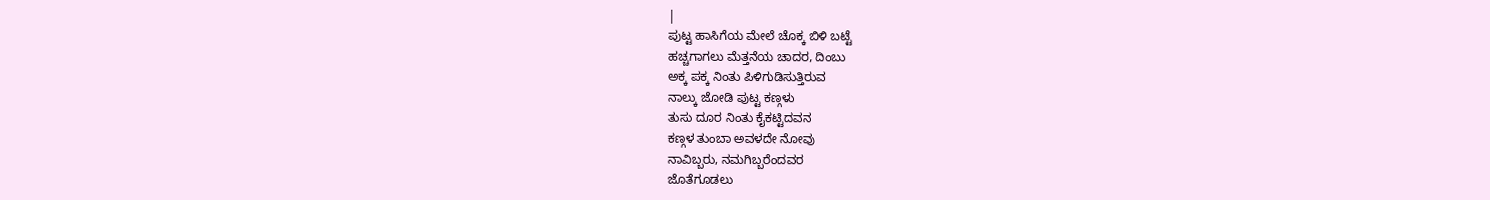|
ಪುಟ್ಟ ಹಾಸಿಗೆಯ ಮೇಲೆ ಚೊಕ್ಕ ಬಿಳಿ ಬಟ್ಟೆ
ಹಚ್ಚಗಾಗಲು ಮೆತ್ತನೆಯ ಚಾದರ, ದಿಂಬು
ಅಕ್ಕ ಪಕ್ಕ ನಿಂತು ಪಿಳಿಗುಡಿಸುತ್ತಿರುವ
ನಾಲ್ಕು ಜೋಡಿ ಪುಟ್ಟ ಕಣ್ಗಳು
ತುಸು ದೂರ ನಿಂತು ಕೈಕಟ್ಟಿದವನ
ಕಣ್ಗಳ ತುಂಬಾ ಅವಳದೇ ನೋವು
ನಾವಿಬ್ಬರು, ನಮಗಿಬ್ಬರೆಂದವರ
ಜೊತೆಗೂಡಲು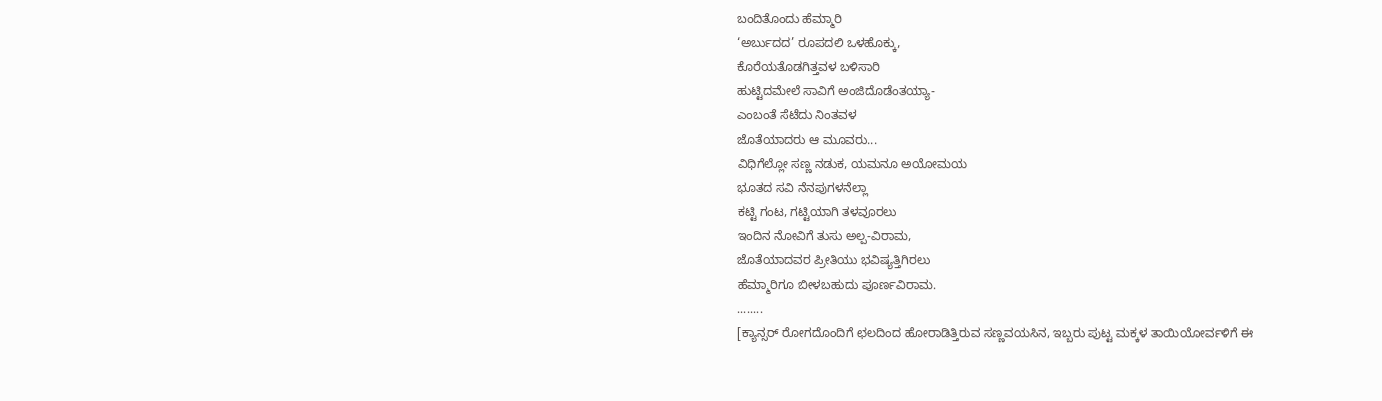ಬಂದಿತೊಂದು ಹೆಮ್ಮಾರಿ
‘ಅರ್ಬುದದ’ ರೂಪದಲಿ ಒಳಹೊಕ್ಕು,
ಕೊರೆಯತೊಡಗಿತ್ತವಳ ಬಳಿಸಾರಿ
ಹುಟ್ಟಿದಮೇಲೆ ಸಾವಿಗೆ ಅಂಜಿದೊಡೆಂತಯ್ಯಾ-
ಎಂಬಂತೆ ಸೆಟೆದು ನಿಂತವಳ
ಜೊತೆಯಾದರು ಆ ಮೂವರು...
ವಿಧಿಗೆಲ್ಲೋ ಸಣ್ಣ ನಡುಕ, ಯಮನೂ ಅಯೋಮಯ
ಭೂತದ ಸವಿ ನೆನಪುಗಳನೆಲ್ಲಾ
ಕಟ್ಟಿ ಗಂಟ, ಗಟ್ಟಿಯಾಗಿ ತಳವೂರಲು
ಇಂದಿನ ನೋವಿಗೆ ತುಸು ಅಲ್ಪ-ವಿರಾಮ,
ಜೊತೆಯಾದವರ ಪ್ರೀತಿಯು ಭವಿಷ್ಯತ್ತಿಗಿರಲು
ಹೆಮ್ಮಾರಿಗೂ ಬೀಳಬಹುದು ಪೂರ್ಣವಿರಾಮ.
........
[ಕ್ಯಾನ್ಸರ್ ರೋಗದೊಂದಿಗೆ ಛಲದಿಂದ ಹೋರಾಡಿತ್ತಿರುವ ಸಣ್ಣವಯಸಿನ, ಇಬ್ಬರು ಪುಟ್ಟ ಮಕ್ಕಳ ತಾಯಿಯೋರ್ವಳಿಗೆ ಈ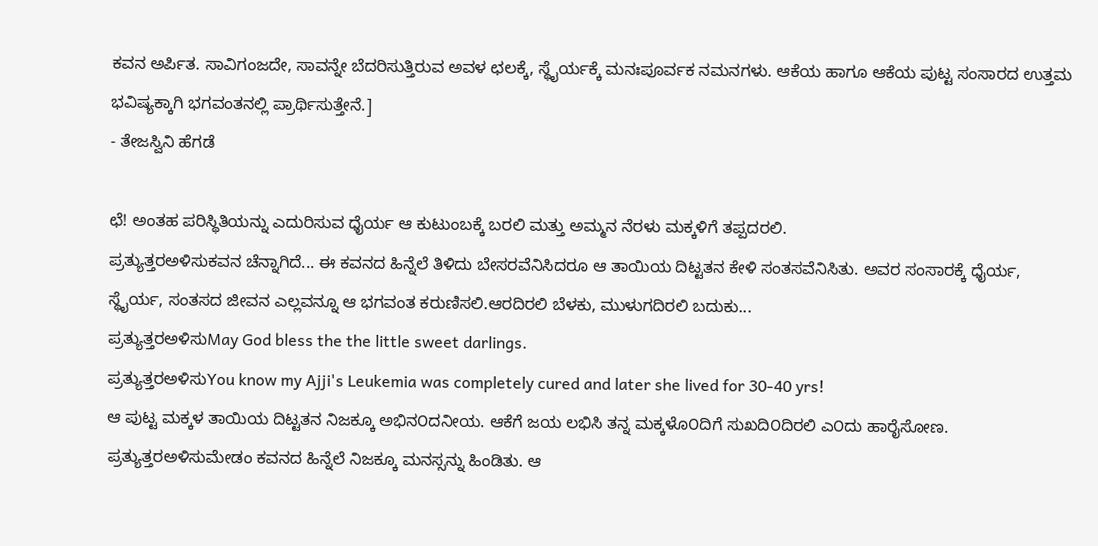ಕವನ ಅರ್ಪಿತ. ಸಾವಿಗಂಜದೇ, ಸಾವನ್ನೇ ಬೆದರಿಸುತ್ತಿರುವ ಅವಳ ಛಲಕ್ಕೆ, ಸ್ಥೈರ್ಯಕ್ಕೆ ಮನಃಪೂರ್ವಕ ನಮನಗಳು. ಆಕೆಯ ಹಾಗೂ ಆಕೆಯ ಪುಟ್ಟ ಸಂಸಾರದ ಉತ್ತಮ ಭವಿಷ್ಯಕ್ಕಾಗಿ ಭಗವಂತನಲ್ಲಿ ಪ್ರಾರ್ಥಿಸುತ್ತೇನೆ.]
- ತೇಜಸ್ವಿನಿ ಹೆಗಡೆ

ಛೆ! ಅಂತಹ ಪರಿಸ್ಥಿತಿಯನ್ನು ಎದುರಿಸುವ ಧೈರ್ಯ ಆ ಕುಟುಂಬಕ್ಕೆ ಬರಲಿ ಮತ್ತು ಅಮ್ಮನ ನೆರಳು ಮಕ್ಕಳಿಗೆ ತಪ್ಪದರಲಿ.
ಪ್ರತ್ಯುತ್ತರಅಳಿಸುಕವನ ಚೆನ್ನಾಗಿದೆ... ಈ ಕವನದ ಹಿನ್ನೆಲೆ ತಿಳಿದು ಬೇಸರವೆನಿಸಿದರೂ ಆ ತಾಯಿಯ ದಿಟ್ಟತನ ಕೇಳಿ ಸಂತಸವೆನಿಸಿತು. ಅವರ ಸಂಸಾರಕ್ಕೆ ಧೈರ್ಯ, ಸ್ಥೈರ್ಯ, ಸಂತಸದ ಜೀವನ ಎಲ್ಲವನ್ನೂ ಆ ಭಗವಂತ ಕರುಣಿಸಲಿ.ಆರದಿರಲಿ ಬೆಳಕು, ಮುಳುಗದಿರಲಿ ಬದುಕು...
ಪ್ರತ್ಯುತ್ತರಅಳಿಸುMay God bless the the little sweet darlings.
ಪ್ರತ್ಯುತ್ತರಅಳಿಸುYou know my Ajji's Leukemia was completely cured and later she lived for 30-40 yrs!
ಆ ಪುಟ್ಟ ಮಕ್ಕಳ ತಾಯಿಯ ದಿಟ್ಟತನ ನಿಜಕ್ಕೂ ಅಭಿನ೦ದನೀಯ. ಆಕೆಗೆ ಜಯ ಲಭಿಸಿ ತನ್ನ ಮಕ್ಕಳೊ೦ದಿಗೆ ಸುಖದಿ೦ದಿರಲಿ ಎ೦ದು ಹಾರೈಸೋಣ.
ಪ್ರತ್ಯುತ್ತರಅಳಿಸುಮೇಡಂ ಕವನದ ಹಿನ್ನೆಲೆ ನಿಜಕ್ಕೂ ಮನಸ್ಸನ್ನು ಹಿಂಡಿತು. ಆ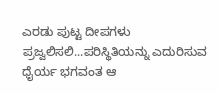ಎರಡು ಪುಟ್ಟ ದೀಪಗಳು ಪ್ರಜ್ವಲಿಸಲಿ...ಪರಿಸ್ಥಿತಿಯನ್ನು ಎದುರಿಸುವ ಧೈರ್ಯ ಭಗವಂತ ಆ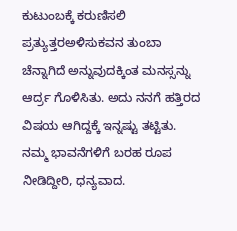ಕುಟುಂಬಕ್ಕೆ ಕರುಣಿಸಲಿ
ಪ್ರತ್ಯುತ್ತರಅಳಿಸುಕವನ ತುಂಬಾ ಚೆನ್ನಾಗಿದೆ ಅನ್ನುವುದಕ್ಕಿಂತ ಮನಸ್ಸನ್ನು ಆರ್ದ್ರ ಗೊಳಿಸಿತು. ಅದು ನನಗೆ ಹತ್ತಿರದ ವಿಷಯ ಆಗಿದ್ದಕ್ಕೆ ಇನ್ನಷ್ಟು ತಟ್ಟಿತು. ನಮ್ಮ ಭಾವನೆಗಳಿಗೆ ಬರಹ ರೂಪ ನೀಡಿದ್ದೀರಿ, ಧನ್ಯವಾದ.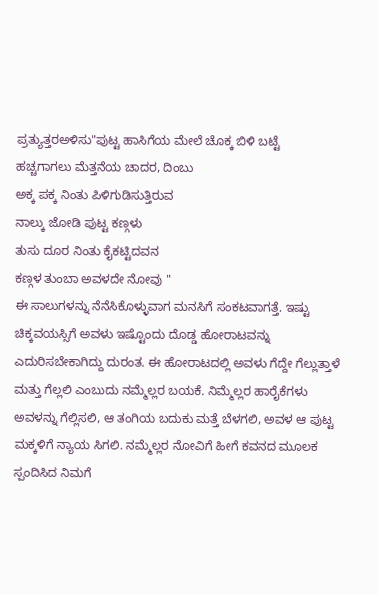ಪ್ರತ್ಯುತ್ತರಅಳಿಸು"ಪುಟ್ಟ ಹಾಸಿಗೆಯ ಮೇಲೆ ಚೊಕ್ಕ ಬಿಳಿ ಬಟ್ಟೆ
ಹಚ್ಚಗಾಗಲು ಮೆತ್ತನೆಯ ಚಾದರ, ದಿಂಬು
ಅಕ್ಕ ಪಕ್ಕ ನಿಂತು ಪಿಳಿಗುಡಿಸುತ್ತಿರುವ
ನಾಲ್ಕು ಜೋಡಿ ಪುಟ್ಟ ಕಣ್ಗಳು
ತುಸು ದೂರ ನಿಂತು ಕೈಕಟ್ಟಿದವನ
ಕಣ್ಗಳ ತುಂಬಾ ಅವಳದೇ ನೋವು "
ಈ ಸಾಲುಗಳನ್ನು ನೆನೆಸಿಕೊಳ್ಳುವಾಗ ಮನಸಿಗೆ ಸಂಕಟವಾಗತ್ತೆ. ಇಷ್ಟು ಚಿಕ್ಕವಯಸ್ಸಿಗೆ ಅವಳು ಇಷ್ಟೊಂದು ದೊಡ್ಡ ಹೋರಾಟವನ್ನು ಎದುರಿಸಬೇಕಾಗಿದ್ದು ದುರಂತ. ಈ ಹೋರಾಟದಲ್ಲಿ ಅವಳು ಗೆದ್ದೇ ಗೆಲ್ಲುತ್ತಾಳೆ ಮತ್ತು ಗೆಲ್ಲಲಿ ಎಂಬುದು ನಮ್ಮೆಲ್ಲರ ಬಯಕೆ. ನಿಮ್ಮೆಲ್ಲರ ಹಾರೈಕೆಗಳು ಅವಳನ್ನು ಗೆಲ್ಲಿಸಲಿ, ಆ ತಂಗಿಯ ಬದುಕು ಮತ್ತೆ ಬೆಳಗಲಿ, ಅವಳ ಆ ಪುಟ್ಟ ಮಕ್ಕಳಿಗೆ ನ್ಯಾಯ ಸಿಗಲಿ. ನಮ್ಮೆಲ್ಲರ ನೋವಿಗೆ ಹೀಗೆ ಕವನದ ಮೂಲಕ ಸ್ಪಂದಿಸಿದ ನಿಮಗೆ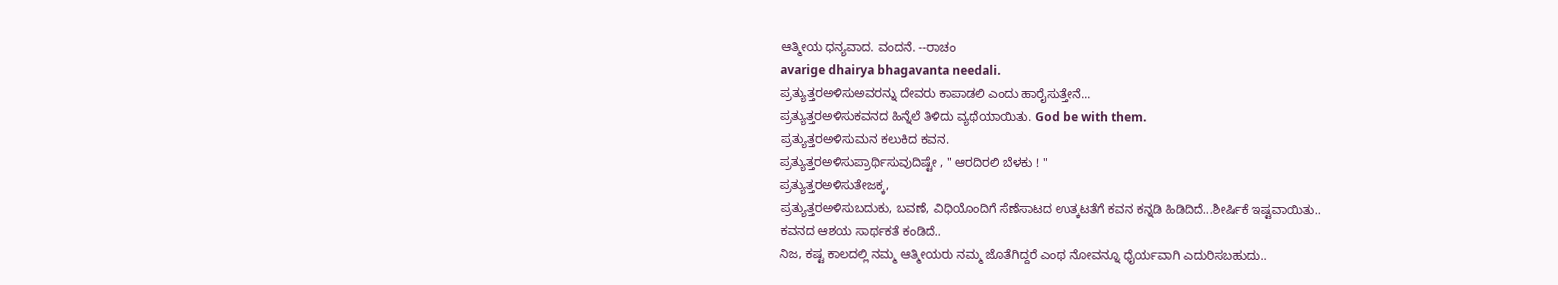ಆತ್ಮೀಯ ಧನ್ಯವಾದ. ವಂದನೆ. --ರಾಚಂ
avarige dhairya bhagavanta needali.
ಪ್ರತ್ಯುತ್ತರಅಳಿಸುಅವರನ್ನು ದೇವರು ಕಾಪಾಡಲಿ ಎಂದು ಹಾರೈಸುತ್ತೇನೆ...
ಪ್ರತ್ಯುತ್ತರಅಳಿಸುಕವನದ ಹಿನ್ನೆಲೆ ತಿಳಿದು ವ್ಯಥೆಯಾಯಿತು. God be with them.
ಪ್ರತ್ಯುತ್ತರಅಳಿಸುಮನ ಕಲುಕಿದ ಕವನ.
ಪ್ರತ್ಯುತ್ತರಅಳಿಸುಪ್ರಾರ್ಥಿಸುವುದಿಷ್ಟೇ , " ಆರದಿರಲಿ ಬೆಳಕು ! "
ಪ್ರತ್ಯುತ್ತರಅಳಿಸುತೇಜಕ್ಕ,
ಪ್ರತ್ಯುತ್ತರಅಳಿಸುಬದುಕು, ಬವಣೆ, ವಿಧಿಯೊಂದಿಗೆ ಸೆಣೆಸಾಟದ ಉತ್ಕಟತೆಗೆ ಕವನ ಕನ್ನಡಿ ಹಿಡಿದಿದೆ...ಶೀರ್ಷಿಕೆ ಇಷ್ಟವಾಯಿತು..
ಕವನದ ಆಶಯ ಸಾರ್ಥಕತೆ ಕಂಡಿದೆ..
ನಿಜ, ಕಷ್ಟ ಕಾಲದಲ್ಲಿ ನಮ್ಮ ಆತ್ಮೀಯರು ನಮ್ಮ ಜೊತೆಗಿದ್ದರೆ ಎಂಥ ನೋವನ್ನೂ ಧೈರ್ಯವಾಗಿ ಎದುರಿಸಬಹುದು..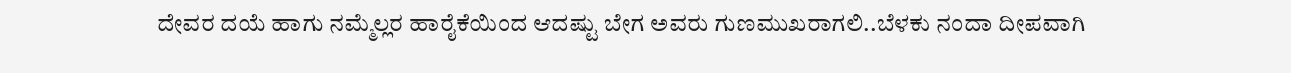ದೇವರ ದಯೆ ಹಾಗು ನಮ್ಮೆಲ್ಲರ ಹಾರೈಕೆಯಿಂದ ಆದಷ್ಟು ಬೇಗ ಅವರು ಗುಣಮುಖರಾಗಲಿ..ಬೆಳಕು ನಂದಾ ದೀಪವಾಗಿ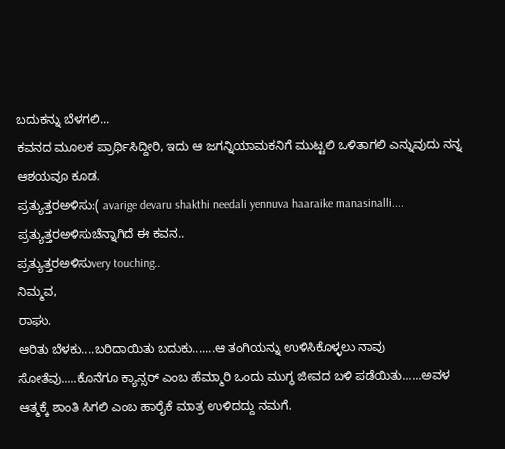ಬದುಕನ್ನು ಬೆಳಗಲಿ...
ಕವನದ ಮೂಲಕ ಪ್ರಾರ್ಥಿಸಿದ್ದೀರಿ, ಇದು ಆ ಜಗನ್ನಿಯಾಮಕನಿಗೆ ಮುಟ್ಟಲಿ ಒಳಿತಾಗಲಿ ಎನ್ನುವುದು ನನ್ನ ಆಶಯವೂ ಕೂಡ.
ಪ್ರತ್ಯುತ್ತರಅಳಿಸು:( avarige devaru shakthi needali yennuva haaraike manasinalli....
ಪ್ರತ್ಯುತ್ತರಅಳಿಸುಚೆನ್ನಾಗಿದೆ ಈ ಕವನ..
ಪ್ರತ್ಯುತ್ತರಅಳಿಸುvery touching..
ನಿಮ್ಮವ,
ರಾಘು.
ಆರಿತು ಬೆಳಕು....ಬರಿದಾಯಿತು ಬದುಕು.......ಆ ತಂಗಿಯನ್ನು ಉಳಿಸಿಕೊಳ್ಳಲು ನಾವು ಸೋತೆವು.....ಕೊನೆಗೂ ಕ್ಯಾನ್ಸರ್ ಎಂಬ ಹೆಮ್ಮಾರಿ ಒಂದು ಮುಗ್ಧ ಜೀವದ ಬಳಿ ಪಡೆಯಿತು......ಅವಳ ಆತ್ಮಕ್ಕೆ ಶಾಂತಿ ಸಿಗಲಿ ಎಂಬ ಹಾರೈಕೆ ಮಾತ್ರ ಉಳಿದದ್ದು ನಮಗೆ.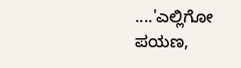....'ಎಲ್ಲಿಗೋ ಪಯಣ,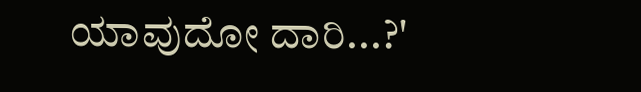ಯಾವುದೋ ದಾರಿ...?'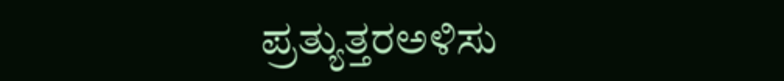ಪ್ರತ್ಯುತ್ತರಅಳಿಸು